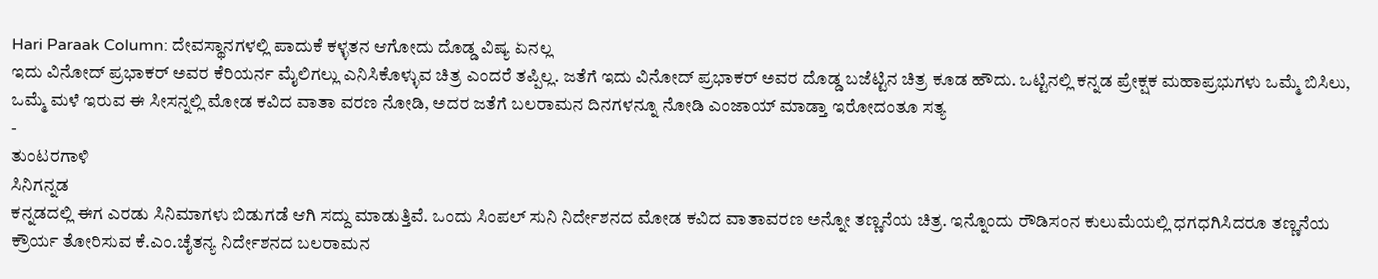Hari Paraak Column: ದೇವಸ್ಥಾನಗಳಲ್ಲಿ ಪಾದುಕೆ ಕಳ್ಳತನ ಆಗೋದು ದೊಡ್ಡ ವಿಷ್ಯ ಏನಲ್ಲ
ಇದು ವಿನೋದ್ ಪ್ರಭಾಕರ್ ಅವರ ಕೆರಿಯರ್ನ ಮೈಲಿಗಲ್ಲು ಎನಿಸಿಕೊಳ್ಳುವ ಚಿತ್ರ ಎಂದರೆ ತಪ್ಪಿಲ್ಲ. ಜತೆಗೆ ಇದು ವಿನೋದ್ ಪ್ರಭಾಕರ್ ಅವರ ದೊಡ್ಡ ಬಜೆಟ್ಟಿನ ಚಿತ್ರ ಕೂಡ ಹೌದು. ಒಟ್ಟಿನಲ್ಲಿ ಕನ್ನಡ ಪ್ರೇಕ್ಷಕ ಮಹಾಪ್ರಭುಗಳು ಒಮ್ಮೆ ಬಿಸಿಲು, ಒಮ್ಮೆ ಮಳೆ ಇರುವ ಈ ಸೀಸನ್ನಲ್ಲಿ ಮೋಡ ಕವಿದ ವಾತಾ ವರಣ ನೋಡಿ, ಅದರ ಜತೆಗೆ ಬಲರಾಮನ ದಿನಗಳನ್ನೂ ನೋಡಿ ಎಂಜಾಯ್ ಮಾಡ್ತಾ ಇರೋದಂತೂ ಸತ್ಯ
-
ತುಂಟರಗಾಳಿ
ಸಿನಿಗನ್ನಡ
ಕನ್ನಡದಲ್ಲಿ ಈಗ ಎರಡು ಸಿನಿಮಾಗಳು ಬಿಡುಗಡೆ ಆಗಿ ಸದ್ದು ಮಾಡುತ್ತಿವೆ. ಒಂದು ಸಿಂಪಲ್ ಸುನಿ ನಿರ್ದೇಶನದ ಮೋಡ ಕವಿದ ವಾತಾವರಣ ಅನ್ನೋ ತಣ್ಣನೆಯ ಚಿತ್ರ. ಇನ್ನೊಂದು ರೌಡಿಸಂನ ಕುಲುಮೆಯಲ್ಲಿ ಧಗಧಗಿಸಿದರೂ ತಣ್ಣನೆಯ ಕ್ರೌರ್ಯ ತೋರಿಸುವ ಕೆ.ಎಂ.ಚೈತನ್ಯ ನಿರ್ದೇಶನದ ಬಲರಾಮನ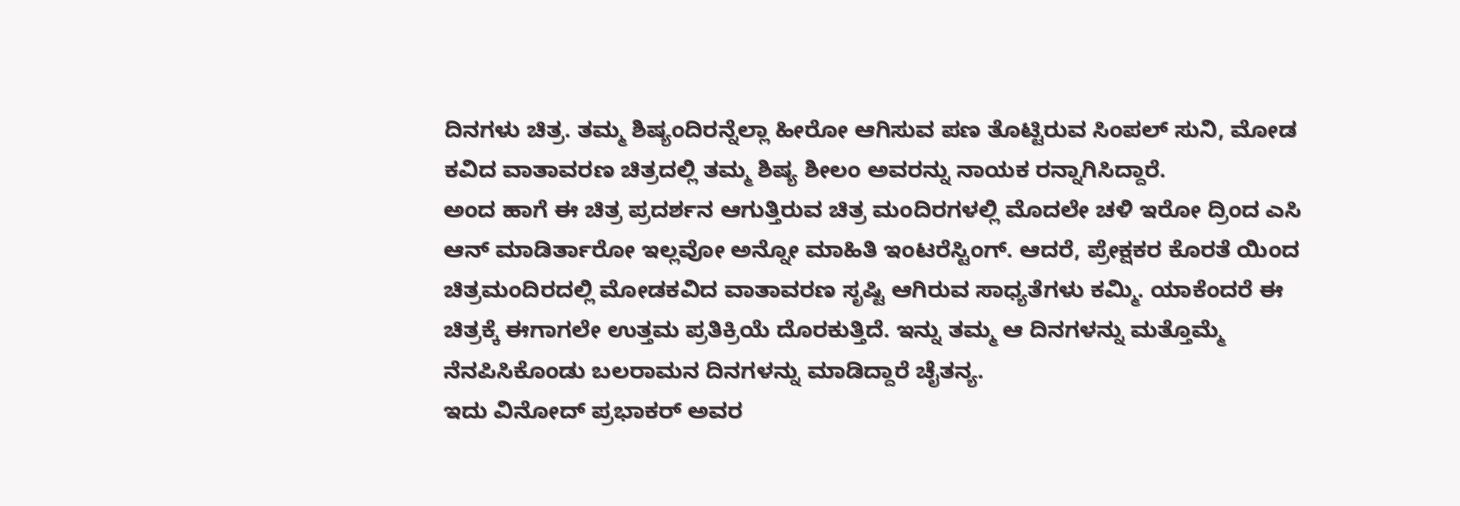ದಿನಗಳು ಚಿತ್ರ. ತಮ್ಮ ಶಿಷ್ಯಂದಿರನ್ನೆಲ್ಲಾ ಹೀರೋ ಆಗಿಸುವ ಪಣ ತೊಟ್ಟಿರುವ ಸಿಂಪಲ್ ಸುನಿ, ಮೋಡ ಕವಿದ ವಾತಾವರಣ ಚಿತ್ರದಲ್ಲಿ ತಮ್ಮ ಶಿಷ್ಯ ಶೀಲಂ ಅವರನ್ನು ನಾಯಕ ರನ್ನಾಗಿಸಿದ್ದಾರೆ.
ಅಂದ ಹಾಗೆ ಈ ಚಿತ್ರ ಪ್ರದರ್ಶನ ಆಗುತ್ತಿರುವ ಚಿತ್ರ ಮಂದಿರಗಳಲ್ಲಿ ಮೊದಲೇ ಚಳಿ ಇರೋ ದ್ರಿಂದ ಎಸಿ ಆನ್ ಮಾಡಿರ್ತಾರೋ ಇಲ್ಲವೋ ಅನ್ನೋ ಮಾಹಿತಿ ಇಂಟರೆಸ್ಟಿಂಗ್. ಆದರೆ, ಪ್ರೇಕ್ಷಕರ ಕೊರತೆ ಯಿಂದ ಚಿತ್ರಮಂದಿರದಲ್ಲಿ ಮೋಡಕವಿದ ವಾತಾವರಣ ಸೃಷ್ಟಿ ಆಗಿರುವ ಸಾಧ್ಯತೆಗಳು ಕಮ್ಮಿ. ಯಾಕೆಂದರೆ ಈ ಚಿತ್ರಕ್ಕೆ ಈಗಾಗಲೇ ಉತ್ತಮ ಪ್ರತಿಕ್ರಿಯೆ ದೊರಕುತ್ತಿದೆ. ಇನ್ನು ತಮ್ಮ ಆ ದಿನಗಳನ್ನು ಮತ್ತೊಮ್ಮೆ ನೆನಪಿಸಿಕೊಂಡು ಬಲರಾಮನ ದಿನಗಳನ್ನು ಮಾಡಿದ್ದಾರೆ ಚೈತನ್ಯ.
ಇದು ವಿನೋದ್ ಪ್ರಭಾಕರ್ ಅವರ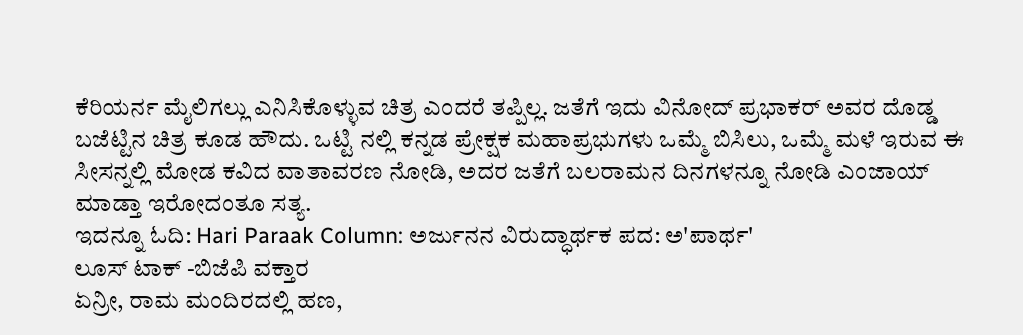ಕೆರಿಯರ್ನ ಮೈಲಿಗಲ್ಲು ಎನಿಸಿಕೊಳ್ಳುವ ಚಿತ್ರ ಎಂದರೆ ತಪ್ಪಿಲ್ಲ. ಜತೆಗೆ ಇದು ವಿನೋದ್ ಪ್ರಭಾಕರ್ ಅವರ ದೊಡ್ಡ ಬಜೆಟ್ಟಿನ ಚಿತ್ರ ಕೂಡ ಹೌದು. ಒಟ್ಟಿ ನಲ್ಲಿ ಕನ್ನಡ ಪ್ರೇಕ್ಷಕ ಮಹಾಪ್ರಭುಗಳು ಒಮ್ಮೆ ಬಿಸಿಲು, ಒಮ್ಮೆ ಮಳೆ ಇರುವ ಈ ಸೀಸನ್ನಲ್ಲಿ ಮೋಡ ಕವಿದ ವಾತಾವರಣ ನೋಡಿ, ಅದರ ಜತೆಗೆ ಬಲರಾಮನ ದಿನಗಳನ್ನೂ ನೋಡಿ ಎಂಜಾಯ್ ಮಾಡ್ತಾ ಇರೋದಂತೂ ಸತ್ಯ.
ಇದನ್ನೂ ಓದಿ: Hari Paraak Column: ಅರ್ಜುನನ ವಿರುದ್ಧಾರ್ಥಕ ಪದ: ಅ'ಪಾರ್ಥ'
ಲೂಸ್ ಟಾಕ್ -ಬಿಜೆಪಿ ವಕ್ತಾರ
ಏನ್ರೀ, ರಾಮ ಮಂದಿರದಲ್ಲಿ ಹಣ,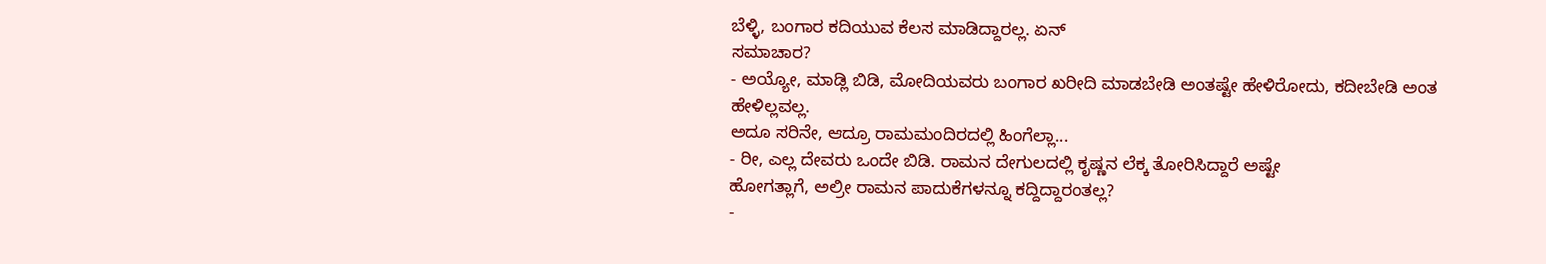ಬೆಳ್ಳಿ, ಬಂಗಾರ ಕದಿಯುವ ಕೆಲಸ ಮಾಡಿದ್ದಾರಲ್ಲ. ಏನ್
ಸಮಾಚಾರ?
- ಅಯ್ಯೋ, ಮಾಡ್ಲಿ ಬಿಡಿ, ಮೋದಿಯವರು ಬಂಗಾರ ಖರೀದಿ ಮಾಡಬೇಡಿ ಅಂತಷ್ಟೇ ಹೇಳಿರೋದು, ಕದೀಬೇಡಿ ಅಂತ ಹೇಳಿಲ್ಲವಲ್ಲ.
ಅದೂ ಸರಿನೇ, ಆದ್ರೂ ರಾಮಮಂದಿರದಲ್ಲಿ ಹಿಂಗೆಲ್ಲಾ...
- ರೀ, ಎಲ್ಲ ದೇವರು ಒಂದೇ ಬಿಡಿ. ರಾಮನ ದೇಗುಲದಲ್ಲಿ ಕೃಷ್ಣನ ಲೆಕ್ಕ ತೋರಿಸಿದ್ದಾರೆ ಅಷ್ಟೇ
ಹೋಗತ್ಲಾಗೆ, ಅಲ್ರೀ ರಾಮನ ಪಾದುಕೆಗಳನ್ನೂ ಕದ್ದಿದ್ದಾರಂತಲ್ಲ?
-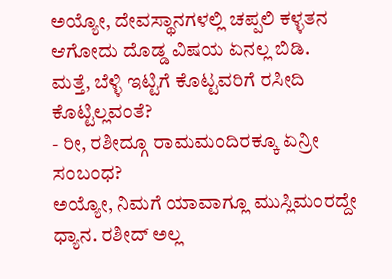ಅಯ್ಯೋ, ದೇವಸ್ಥಾನಗಳಲ್ಲಿ ಚಪ್ಪಲಿ ಕಳ್ಳತನ ಆಗೋದು ದೊಡ್ಡ ವಿಷಯ ಏನಲ್ಲ ಬಿಡಿ.
ಮತ್ತೆ, ಬೆಳ್ಳಿ ಇಟ್ಟಿಗೆ ಕೊಟ್ಟವರಿಗೆ ರಸೀದಿ ಕೊಟ್ಟಿಲ್ಲವಂತೆ?
- ರೀ, ರಶೀದ್ಗೂ ರಾಮಮಂದಿರಕ್ಕೂ ಏನ್ರೀ ಸಂಬಂಧ?
ಅಯ್ಯೋ, ನಿಮಗೆ ಯಾವಾಗ್ಲೂ ಮುಸ್ಲಿಮಂರದ್ದೇ ಧ್ಯಾನ. ರಶೀದ್ ಅಲ್ಲ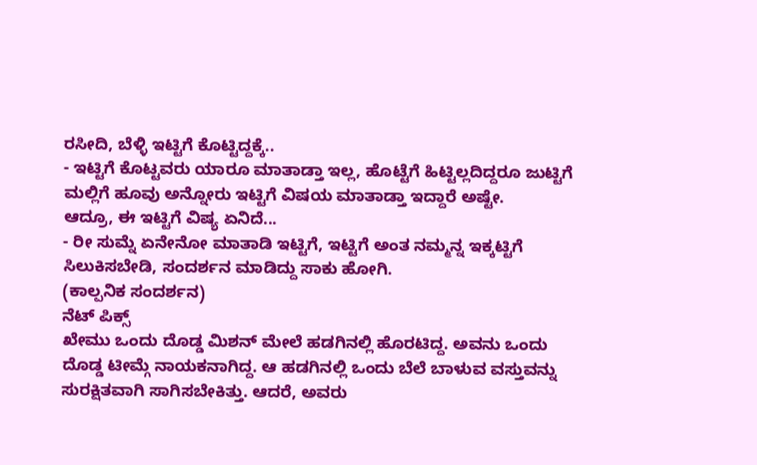ರಸೀದಿ, ಬೆಳ್ಳಿ ಇಟ್ಟಿಗೆ ಕೊಟ್ಟಿದ್ದಕ್ಕೆ..
- ಇಟ್ಟಿಗೆ ಕೊಟ್ಟವರು ಯಾರೂ ಮಾತಾಡ್ತಾ ಇಲ್ಲ, ಹೊಟ್ಟೆಗೆ ಹಿಟ್ಟಿಲ್ಲದಿದ್ದರೂ ಜುಟ್ಟಿಗೆ ಮಲ್ಲಿಗೆ ಹೂವು ಅನ್ನೋರು ಇಟ್ಟಿಗೆ ವಿಷಯ ಮಾತಾಡ್ತಾ ಇದ್ದಾರೆ ಅಷ್ಟೇ.
ಆದ್ರೂ, ಈ ಇಟ್ಟಿಗೆ ವಿಷ್ಯ ಏನಿದೆ...
- ರೀ ಸುಮ್ನೆ ಏನೇನೋ ಮಾತಾಡಿ ಇಟ್ಟಿಗೆ, ಇಟ್ಟಿಗೆ ಅಂತ ನಮ್ಮನ್ನ ಇಕ್ಕಟ್ಟಿಗೆ ಸಿಲುಕಿಸಬೇಡಿ, ಸಂದರ್ಶನ ಮಾಡಿದ್ದು ಸಾಕು ಹೋಗಿ.
(ಕಾಲ್ಪನಿಕ ಸಂದರ್ಶನ)
ನೆಟ್ ಪಿಕ್ಸ್
ಖೇಮು ಒಂದು ದೊಡ್ಡ ಮಿಶನ್ ಮೇಲೆ ಹಡಗಿನಲ್ಲಿ ಹೊರಟಿದ್ದ. ಅವನು ಒಂದು ದೊಡ್ಡ ಟೀಮ್ಗೆ ನಾಯಕನಾಗಿದ್ದ. ಆ ಹಡಗಿನಲ್ಲಿ ಒಂದು ಬೆಲೆ ಬಾಳುವ ವಸ್ತುವನ್ನು ಸುರಕ್ಷಿತವಾಗಿ ಸಾಗಿಸಬೇಕಿತ್ತು. ಆದರೆ, ಅವರು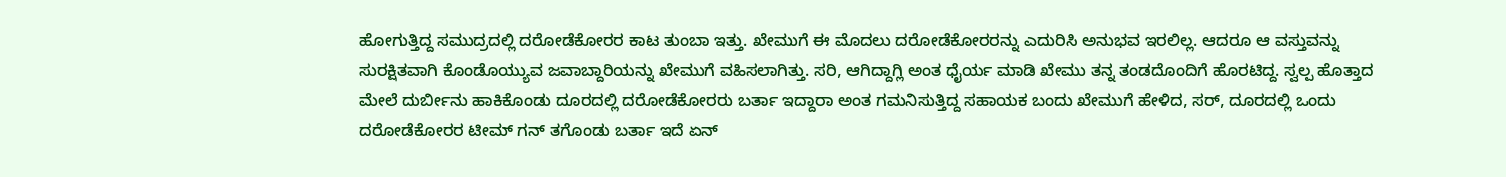ಹೋಗುತ್ತಿದ್ದ ಸಮುದ್ರದಲ್ಲಿ ದರೋಡೆಕೋರರ ಕಾಟ ತುಂಬಾ ಇತ್ತು. ಖೇಮುಗೆ ಈ ಮೊದಲು ದರೋಡೆಕೋರರನ್ನು ಎದುರಿಸಿ ಅನುಭವ ಇರಲಿಲ್ಲ. ಆದರೂ ಆ ವಸ್ತುವನ್ನು ಸುರಕ್ಷಿತವಾಗಿ ಕೊಂಡೊಯ್ಯುವ ಜವಾಬ್ದಾರಿಯನ್ನು ಖೇಮುಗೆ ವಹಿಸಲಾಗಿತ್ತು. ಸರಿ, ಆಗಿದ್ದಾಗ್ಲಿ ಅಂತ ಧೈರ್ಯ ಮಾಡಿ ಖೇಮು ತನ್ನ ತಂಡದೊಂದಿಗೆ ಹೊರಟಿದ್ದ. ಸ್ವಲ್ಪ ಹೊತ್ತಾದ ಮೇಲೆ ದುರ್ಬೀನು ಹಾಕಿಕೊಂಡು ದೂರದಲ್ಲಿ ದರೋಡೆಕೋರರು ಬರ್ತಾ ಇದ್ದಾರಾ ಅಂತ ಗಮನಿಸುತ್ತಿದ್ದ ಸಹಾಯಕ ಬಂದು ಖೇಮುಗೆ ಹೇಳಿದ, ಸರ್, ದೂರದಲ್ಲಿ ಒಂದು ದರೋಡೆಕೋರರ ಟೀಮ್ ಗನ್ ತಗೊಂಡು ಬರ್ತಾ ಇದೆ ಏನ್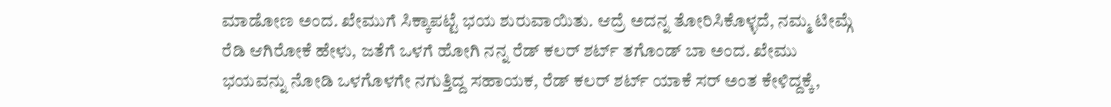ಮಾಡೋಣ ಅಂದ. ಖೇಮುಗೆ ಸಿಕ್ಕಾಪಟ್ಟೆ ಭಯ ಶುರುವಾಯಿತು. ಆದ್ರೆ ಅದನ್ನ ತೋರಿಸಿಕೊಳ್ಳದೆ, ನಮ್ಮ ಟೀಮ್ಗೆ ರೆಡಿ ಆಗಿರೋಕೆ ಹೇಳು, ಜತೆಗೆ ಒಳಗೆ ಹೋಗಿ ನನ್ನ ರೆಡ್ ಕಲರ್ ಶರ್ಟ್ ತಗೊಂಡ್ ಬಾ ಅಂದ. ಖೇಮು ಭಯವನ್ನು ನೋಡಿ ಒಳಗೊಳಗೇ ನಗುತ್ತಿದ್ದ ಸಹಾಯಕ, ರೆಡ್ ಕಲರ್ ಶರ್ಟ್ ಯಾಕೆ ಸರ್ ಅಂತ ಕೇಳಿದ್ದಕ್ಕೆ,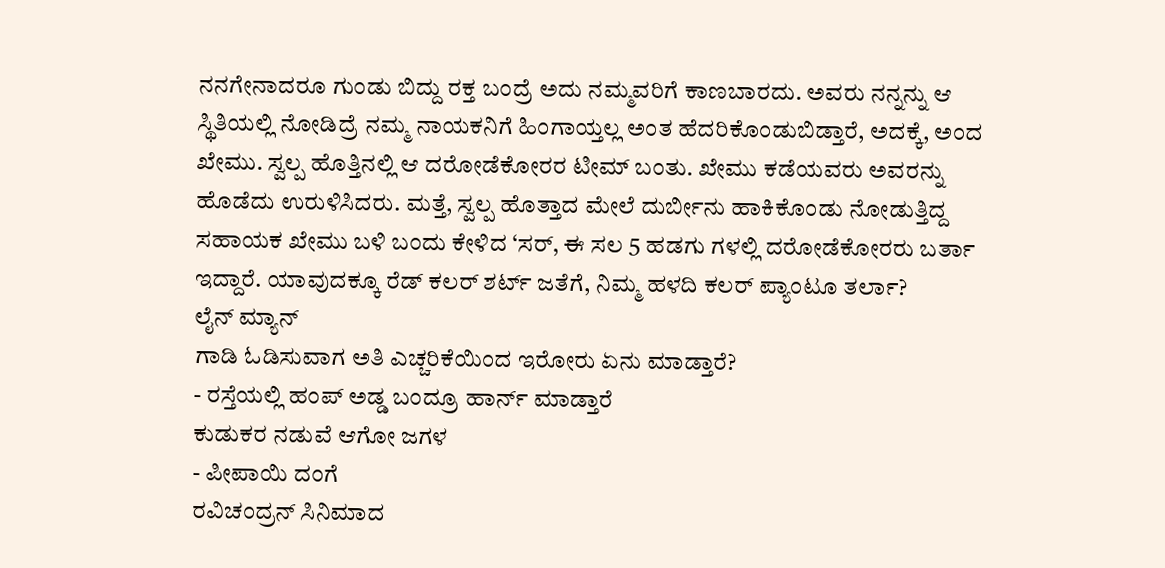ನನಗೇನಾದರೂ ಗುಂಡು ಬಿದ್ದು ರಕ್ತ ಬಂದ್ರೆ ಅದು ನಮ್ಮವರಿಗೆ ಕಾಣಬಾರದು. ಅವರು ನನ್ನನ್ನು ಆ ಸ್ಥಿತಿಯಲ್ಲಿ ನೋಡಿದ್ರೆ ನಮ್ಮ ನಾಯಕನಿಗೆ ಹಿಂಗಾಯ್ತಲ್ಲ ಅಂತ ಹೆದರಿಕೊಂಡುಬಿಡ್ತಾರೆ, ಅದಕ್ಕೆ, ಅಂದ ಖೇಮು. ಸ್ವಲ್ಪ ಹೊತ್ತಿನಲ್ಲಿ ಆ ದರೋಡೆಕೋರರ ಟೀಮ್ ಬಂತು. ಖೇಮು ಕಡೆಯವರು ಅವರನ್ನು ಹೊಡೆದು ಉರುಳಿಸಿದರು. ಮತ್ತೆ, ಸ್ವಲ್ಪ ಹೊತ್ತಾದ ಮೇಲೆ ದುರ್ಬೀನು ಹಾಕಿಕೊಂಡು ನೋಡುತ್ತಿದ್ದ ಸಹಾಯಕ ಖೇಮು ಬಳಿ ಬಂದು ಕೇಳಿದ ‘ಸರ್, ಈ ಸಲ 5 ಹಡಗು ಗಳಲ್ಲಿ ದರೋಡೆಕೋರರು ಬರ್ತಾ ಇದ್ದಾರೆ. ಯಾವುದಕ್ಕೂ ರೆಡ್ ಕಲರ್ ಶರ್ಟ್ ಜತೆಗೆ, ನಿಮ್ಮ ಹಳದಿ ಕಲರ್ ಪ್ಯಾಂಟೂ ತರ್ಲಾ?
ಲೈನ್ ಮ್ಯಾನ್
ಗಾಡಿ ಓಡಿಸುವಾಗ ಅತಿ ಎಚ್ಚರಿಕೆಯಿಂದ ಇರೋರು ಏನು ಮಾಡ್ತಾರೆ?
- ರಸ್ತೆಯಲ್ಲಿ ಹಂಪ್ ಅಡ್ಡ ಬಂದ್ರೂ ಹಾರ್ನ್ ಮಾಡ್ತಾರೆ
ಕುಡುಕರ ನಡುವೆ ಆಗೋ ಜಗಳ
- ಪೀಪಾಯಿ ದಂಗೆ
ರವಿಚಂದ್ರನ್ ಸಿನಿಮಾದ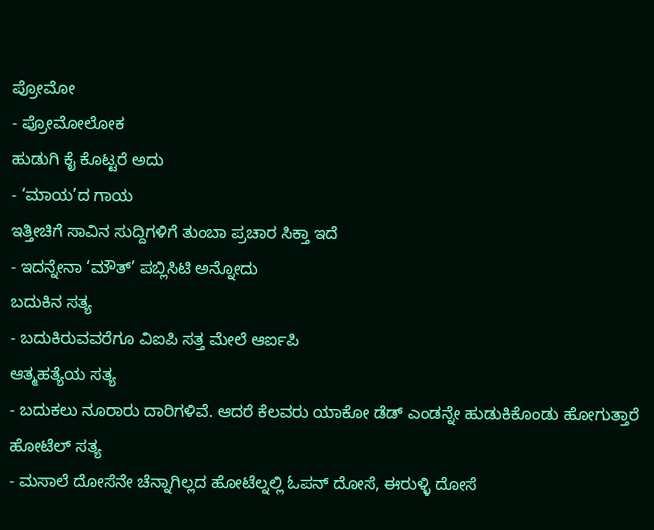ಪ್ರೋಮೋ
- ಪ್ರೋಮೋಲೋಕ
ಹುಡುಗಿ ಕೈ ಕೊಟ್ಟರೆ ಅದು
- ‘ಮಾಯ’ದ ಗಾಯ
ಇತ್ತೀಚಿಗೆ ಸಾವಿನ ಸುದ್ದಿಗಳಿಗೆ ತುಂಬಾ ಪ್ರಚಾರ ಸಿಕ್ತಾ ಇದೆ
- ಇದನ್ನೇನಾ ‘ಮೌತ್’ ಪಬ್ಲಿಸಿಟಿ ಅನ್ನೋದು
ಬದುಕಿನ ಸತ್ಯ
- ಬದುಕಿರುವವರೆಗೂ ವಿಐಪಿ ಸತ್ತ ಮೇಲೆ ಆರ್ಐಪಿ
ಆತ್ಮಹತ್ಯೆಯ ಸತ್ಯ
- ಬದುಕಲು ನೂರಾರು ದಾರಿಗಳಿವೆ. ಆದರೆ ಕೆಲವರು ಯಾಕೋ ಡೆಡ್ ಎಂಡನ್ನೇ ಹುಡುಕಿಕೊಂಡು ಹೋಗುತ್ತಾರೆ
ಹೋಟೆಲ್ ಸತ್ಯ
- ಮಸಾಲೆ ದೋಸೆನೇ ಚೆನ್ನಾಗಿಲ್ಲದ ಹೋಟೆಲ್ನಲ್ಲಿ ಓಪನ್ ದೋಸೆ, ಈರುಳ್ಳಿ ದೋಸೆ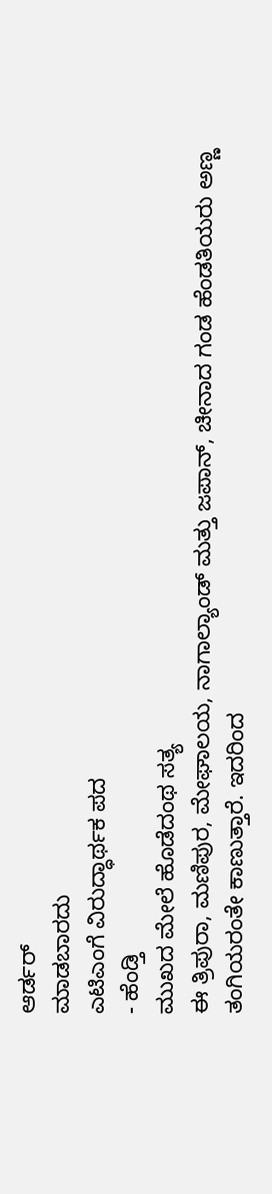ಆರ್ಡರ್
ಮಾಡಬಾರದು
ಎಟಿಎಂಗೆ ವಿರುದ್ಧಾರ್ಥಕ ಪದ
- ಹೆಂಡ್ತಿ
ಮುಖದ ಮೇಲೆ ಹೊಡೆದಂಥ ಸತ್ಯ
ಈ ತ್ರಿಪುರಾ, ಮಣಿಪುರ, ಮೇಘಾಲಯ, ನಾಗಾಲ್ಯಾಂಡ್ ಮತ್ತು ಜಪಾನ್, ಚೀನಾದ ಗಂಡ ಹೆಂಡತಿಯರು ಅಣ್ಣ ತಂಗಿಯರಂತೇ ಕಾಣುತ್ತಾರೆ. ಇದರಿಂದ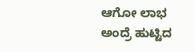ಆಗೋ ಲಾಭ ಅಂದ್ರೆ ಹುಟ್ಟಿದ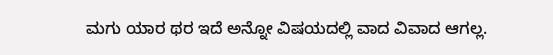ಮಗು ಯಾರ ಥರ ಇದೆ ಅನ್ನೋ ವಿಷಯದಲ್ಲಿ ವಾದ ವಿವಾದ ಆಗಲ್ಲ.